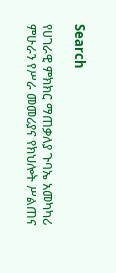Search

የሀገራዊ ምክክር ማጠቃለያ ጉባኤ አመካካሪ ምሁራን የሥራ መመሪያና የክህሎት ሥልጠና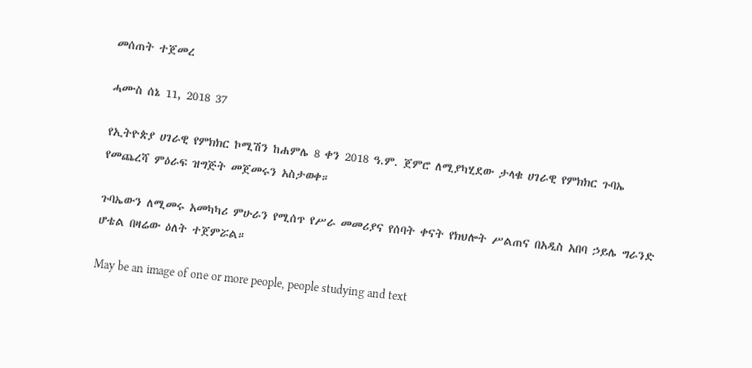መሰጠት ተጀመረ

ሓሙስ ሰኔ 11, 2018 37

የኢትዮጵያ ሀገራዊ የምክክር ኮሚሽን ከሐምሌ 8 ቀን 2018 ዓ.ም. ጀምሮ ለሚያካሂደው ታላቁ ሀገራዊ የምክክር ጉባኤ የመጨረሻ ምዕራፍ ዝግጅት መጀመሩን አስታወቀ።

ጉባኤውን ለሚመሩ አመካካሪ ምሁራን የሚሰጥ የሥራ መመሪያና የሰባት ቀናት የክህሎት ሥልጠና በአዲስ አበባ ኃይሌ ግራንድ ሆቴል በዛሬው ዕለት ተጀምሯል።

May be an image of one or more people, people studying and text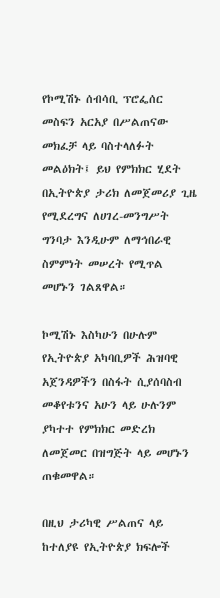የኮሚሽኑ ሰብሳቢ ፕሮፌሰር መስፍን አርአያ በሥልጠናው መክፈቻ ላይ ባስተላለፉት መልዕክት፤ ይህ የምክክር ሂደት በኢትዮጵያ ታሪክ ለመጀመሪያ ጊዜ የሚደረግና ለሀገረ-መንግሥት ግንባታ እንዲሁም ለማኅበራዊ ስምምነት መሠረት የሚጥል መሆኑን ገልጸዋል።

ኮሚሽኑ እስካሁን በሁሉም የኢትዮጵያ አካባቢዎች ሕዝባዊ አጀንዳዎችን በስፋት ሲያሰባስብ መቆየቱንና አሁን ላይ ሁሉንም ያካተተ የምክክር መድረክ ለመጀመር በዝግጅት ላይ መሆኑን ጠቁመዋል።

በዚህ ታሪካዊ ሥልጠና ላይ ከተለያዩ የኢትዮጵያ ክፍሎች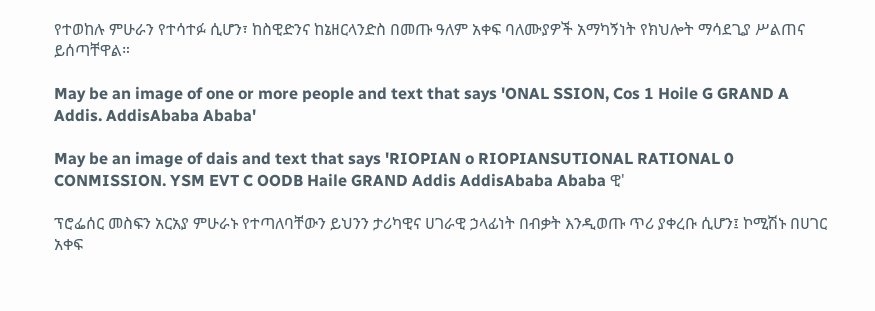የተወከሉ ምሁራን የተሳተፉ ሲሆን፣ ከስዊድንና ከኔዘርላንድስ በመጡ ዓለም አቀፍ ባለሙያዎች አማካኝነት የክህሎት ማሳደጊያ ሥልጠና ይሰጣቸዋል።

May be an image of one or more people and text that says 'ONAL SSION, Cos 1 Hoile G GRAND A Addis. AddisAbaba Ababa'

May be an image of dais and text that says 'RIOPIAN o RIOPIANSUTIONAL RATIONAL 0 CONMISSION. YSM EVT C OODB Haile GRAND Addis AddisAbaba Ababa ዊ'

ፕሮፌሰር መስፍን አርአያ ምሁራኑ የተጣለባቸውን ይህንን ታሪካዊና ሀገራዊ ኃላፊነት በብቃት እንዲወጡ ጥሪ ያቀረቡ ሲሆን፤ ኮሚሽኑ በሀገር አቀፍ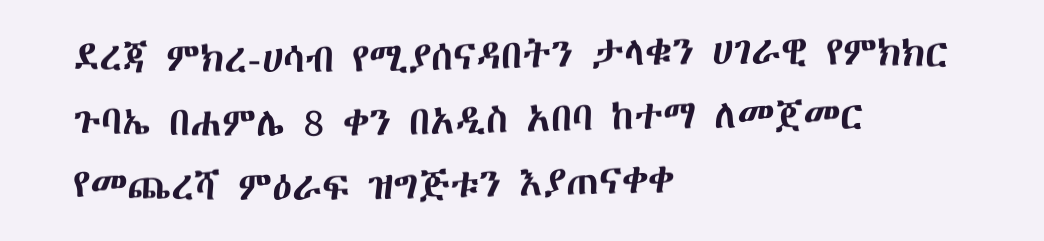ደረጃ ምክረ-ሀሳብ የሚያሰናዳበትን ታላቁን ሀገራዊ የምክክር ጉባኤ በሐምሌ 8 ቀን በአዲስ አበባ ከተማ ለመጀመር የመጨረሻ ምዕራፍ ዝግጅቱን እያጠናቀቀ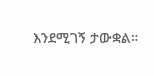እንደሚገኝ ታውቋል።